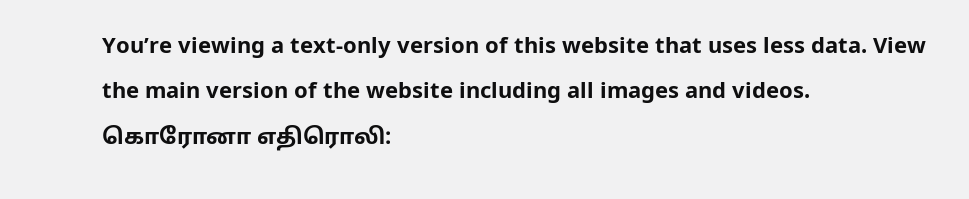You’re viewing a text-only version of this website that uses less data. View the main version of the website including all images and videos.
கொரோனா எதிரொலி: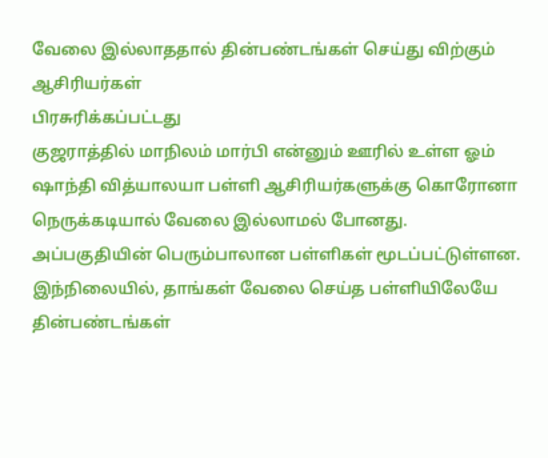வேலை இல்லாததால் தின்பண்டங்கள் செய்து விற்கும் ஆசிரியர்கள்
பிரசுரிக்கப்பட்டது
குஜராத்தில் மாநிலம் மார்பி என்னும் ஊரில் உள்ள ஓம் ஷாந்தி வித்யாலயா பள்ளி ஆசிரியர்களுக்கு கொரோனா நெருக்கடியால் வேலை இல்லாமல் போனது.
அப்பகுதியின் பெரும்பாலான பள்ளிகள் மூடப்பட்டுள்ளன.
இந்நிலையில், தாங்கள் வேலை செய்த பள்ளியிலேயே தின்பண்டங்கள்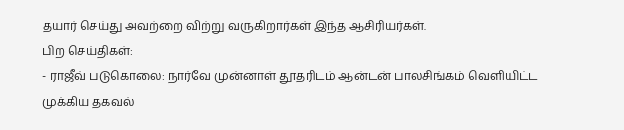தயார் செய்து அவற்றை விற்று வருகிறார்கள் இந்த ஆசிரியர்கள்.
பிற செய்திகள்:
- ராஜீவ் படுகொலை: நார்வே முன்னாள் தூதரிடம் ஆன்டன் பாலசிங்கம் வெளியிட்ட முக்கிய தகவல்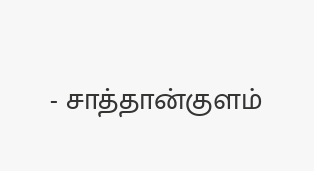- சாத்தான்குளம்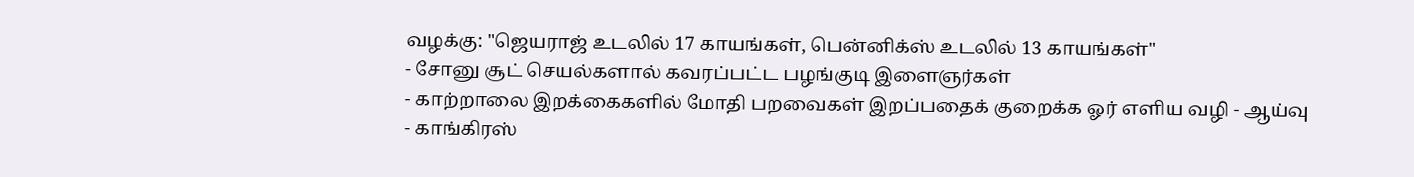வழக்கு: "ஜெயராஜ் உடலில் 17 காயங்கள், பென்னிக்ஸ் உடலில் 13 காயங்கள்"
- சோனு சூட் செயல்களால் கவரப்பட்ட பழங்குடி இளைஞர்கள்
- காற்றாலை இறக்கைகளில் மோதி பறவைகள் இறப்பதைக் குறைக்க ஓர் எளிய வழி - ஆய்வு
- காங்கிரஸ்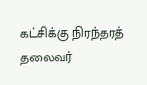கட்சிக்கு நிரந்தரத் தலைவர்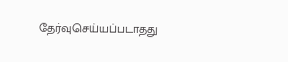தேர்வுசெய்யப்படாதது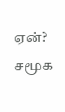ஏன்?
சமூக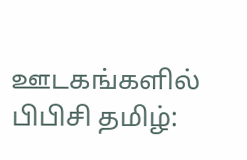ஊடகங்களில் பிபிசி தமிழ்: